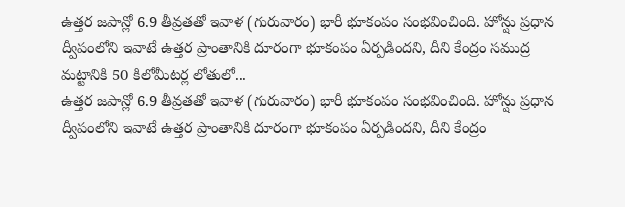ఉత్తర జపాన్లో 6.9 తీవ్రతతో ఇవాళ (గురువారం) భారీ భూకంపం సంభవించింది. హోన్షు ప్రధాన ద్వీపంలోని ఇవాటే ఉత్తర ప్రాంతానికి దూరంగా భూకంపం ఏర్పడిందని, దీని కేంద్రం సముద్ర మట్టానికి 50 కిలోమీటర్ల లోతులో...
ఉత్తర జపాన్లో 6.9 తీవ్రతతో ఇవాళ (గురువారం) భారీ భూకంపం సంభవించింది. హోన్షు ప్రధాన ద్వీపంలోని ఇవాటే ఉత్తర ప్రాంతానికి దూరంగా భూకంపం ఏర్పడిందని, దీని కేంద్రం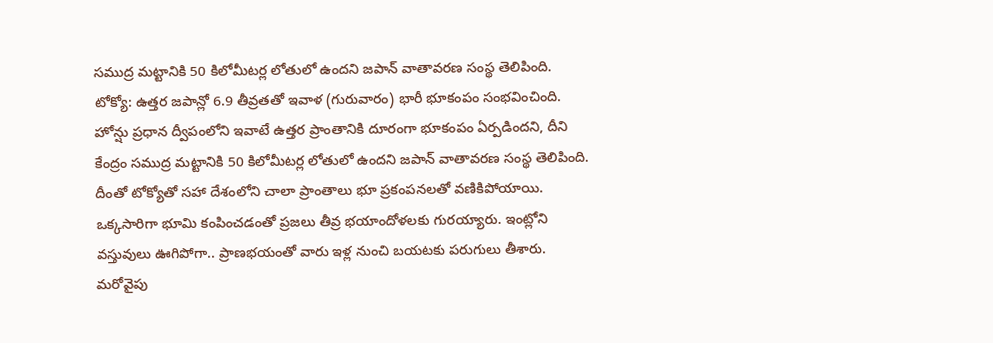సముద్ర మట్టానికి 50 కిలోమీటర్ల లోతులో ఉందని జపాన్ వాతావరణ సంస్థ తెలిపింది.
టోక్యో: ఉత్తర జపాన్లో 6.9 తీవ్రతతో ఇవాళ (గురువారం) భారీ భూకంపం సంభవించింది. హోన్షు ప్రధాన ద్వీపంలోని ఇవాటే ఉత్తర ప్రాంతానికి దూరంగా భూకంపం ఏర్పడిందని, దీని కేంద్రం సముద్ర మట్టానికి 50 కిలోమీటర్ల లోతులో ఉందని జపాన్ వాతావరణ సంస్థ తెలిపింది. దీంతో టోక్యోతో సహా దేశంలోని చాలా ప్రాంతాలు భూ ప్రకంపనలతో వణికిపోయాయి. ఒక్కసారిగా భూమి కంపించడంతో ప్రజలు తీవ్ర భయాందోళలకు గురయ్యారు. ఇంట్లోని వస్తువులు ఊగిపోగా.. ప్రాణభయంతో వారు ఇళ్ల నుంచి బయటకు పరుగులు తీశారు.
మరోవైపు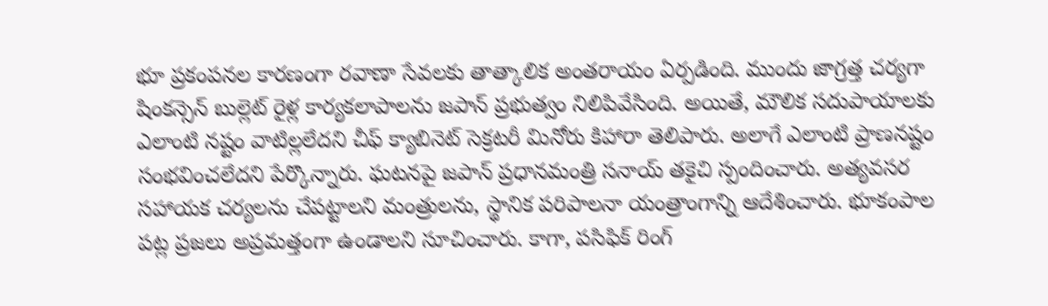భూ ప్రకంపనల కారణంగా రవాణా సేవలకు తాత్కాలిక అంతరాయం ఏర్పడింది. ముందు జాగ్రత్త చర్యగా షింకన్సెన్ బుల్లెట్ రైళ్ల కార్యకలాపాలను జపాన్ ప్రభుత్వం నిలిపివేసింది. అయితే, మౌలిక సదుపాయాలకు ఎలాంటి నష్టం వాటిల్లలేదని చీఫ్ క్యాబినెట్ సెక్రటరీ మినోరు కిహారా తెలిపారు. అలాగే ఎలాంటి ప్రాణనష్టం సంభవించలేదని పేర్కొన్నారు. ఘటనపై జపాన్ ప్రధానమంత్రి సనాయ్ తకైచి స్పందించారు. అత్యవసర సహాయక చర్యలను చేపట్టాలని మంత్రులను, స్థానిక పరిపాలనా యంత్రాంగాన్ని ఆదేశించారు. భూకంపాల పట్ల ప్రజలు అప్రమత్తంగా ఉండాలని సూచించారు. కాగా, పసిఫిక్ రింగ్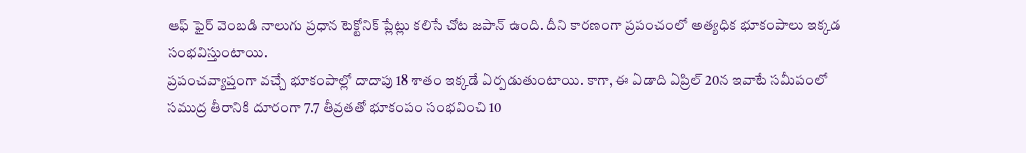ఆఫ్ ఫైర్ వెంబడి నాలుగు ప్రధాన టెక్టోనిక్ ప్లేట్లు కలిసే చోట జపాన్ ఉంది. దీని కారణంగా ప్రపంచంలో అత్యధిక భూకంపాలు ఇక్కడ సంభవిస్తుంటాయి.
ప్రపంచవ్యాప్తంగా వచ్చే భూకంపాల్లో దాదాపు 18 శాతం ఇక్కడే ఏర్పడుతుంటాయి. కాగా, ఈ ఏడాది ఏప్రిల్ 20న ఇవాటే సమీపంలో సముద్ర తీరానికి దూరంగా 7.7 తీవ్రతతో భూకంపం సంభవించి 10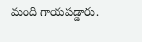మంది గాయపడ్డారు.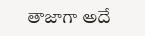తాజాగా అదే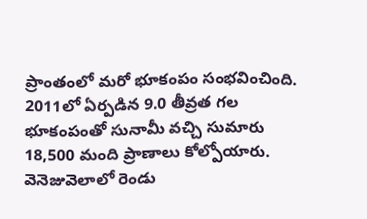ప్రాంతంలో మరో భూకంపం సంభవించింది. 2011లో ఏర్పడిన 9.0 తీవ్రత గల భూకంపంతో సునామీ వచ్చి సుమారు 18,500 మంది ప్రాణాలు కోల్పోయారు.
వెనెజువెలాలో రెండు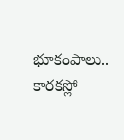భూకంపాలు.. కారకస్లో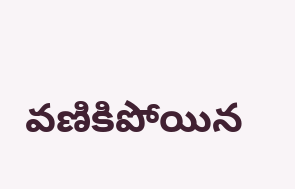వణికిపోయిన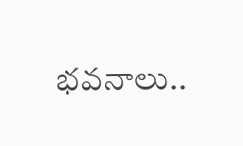భవనాలు..